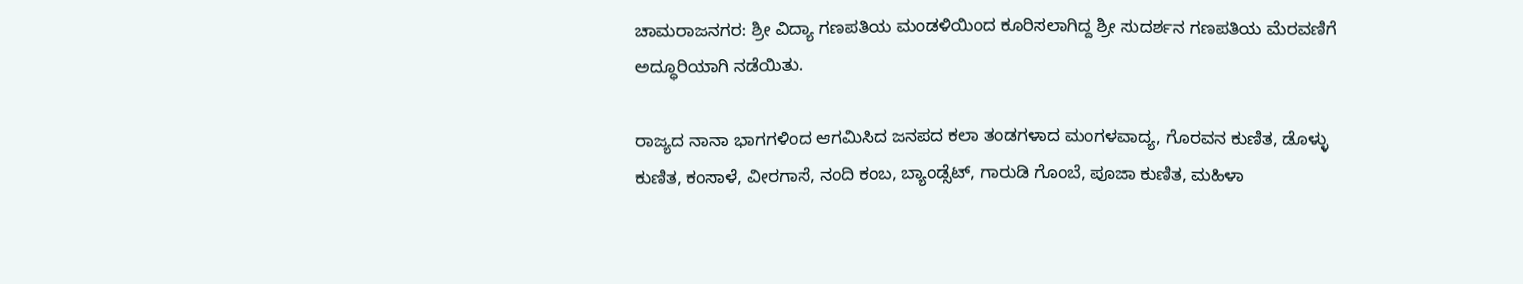ಚಾಮರಾಜನಗರ: ಶ್ರೀ ವಿದ್ಯಾ ಗಣಪತಿಯ ಮಂಡಳಿಯಿಂದ ಕೂರಿಸಲಾಗಿದ್ದ ಶ್ರೀ ಸುದರ್ಶನ ಗಣಪತಿಯ ಮೆರವಣಿಗೆ ಅದ್ಧೂರಿಯಾಗಿ ನಡೆಯಿತು.

ರಾಜ್ಯದ ನಾನಾ ಭಾಗಗಳಿಂದ ಆಗಮಿಸಿದ ಜನಪದ ಕಲಾ ತಂಡಗಳಾದ ಮಂಗಳವಾದ್ಯ, ಗೊರವನ ಕುಣಿತ, ಡೊಳ್ಳು ಕುಣಿತ, ಕಂಸಾಳೆ, ವೀರಗಾಸೆ, ನಂದಿ ಕಂಬ, ಬ್ಯಾಂಡ್ಸೆಟ್, ಗಾರುಡಿ ಗೊಂಬೆ, ಪೂಜಾ ಕುಣಿತ, ಮಹಿಳಾ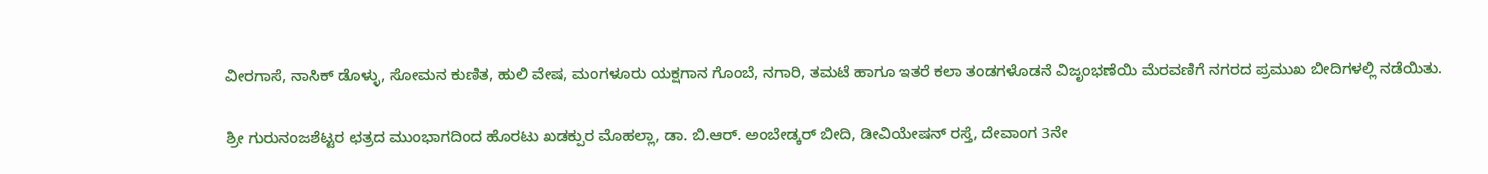ವೀರಗಾಸೆ, ನಾಸಿಕ್ ಡೊಳ್ಳು, ಸೋಮನ ಕುಣಿತ, ಹುಲಿ ವೇಷ, ಮಂಗಳೂರು ಯಕ್ಷಗಾನ ಗೊಂಬೆ, ನಗಾರಿ, ತಮಟೆ ಹಾಗೂ ಇತರೆ ಕಲಾ ತಂಡಗಳೊಡನೆ ವಿಜೃಂಭಣೆಯಿ ಮೆರವಣಿಗೆ ನಗರದ ಪ್ರಮುಖ ಬೀದಿಗಳಲ್ಲಿ ನಡೆಯಿತು.

ಶ್ರೀ ಗುರುನಂಜಶೆಟ್ಟರ ಛತ್ರದ ಮುಂಭಾಗದಿಂದ ಹೊರಟು ಖಡಕ್ಪುರ ಮೊಹಲ್ಲಾ, ಡಾ. ಬಿ.ಆರ್. ಅಂಬೇಡ್ಕರ್ ಬೀದಿ, ಡೀವಿಯೇಷನ್ ರಸ್ತೆ, ದೇವಾಂಗ 3ನೇ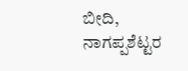ಬೀದಿ, ನಾಗಪ್ಪಶೆಟ್ಟರ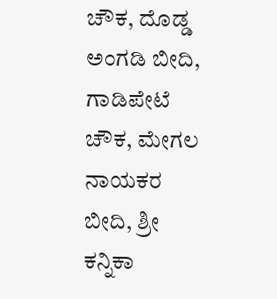ಚೌಕ, ದೊಡ್ಡ ಅಂಗಡಿ ಬೀದಿ, ಗಾಡಿಪೇಟೆ ಚೌಕ, ಮೇಗಲ ನಾಯಕರ ಬೀದಿ, ಶ್ರೀ ಕನ್ನಿಕಾ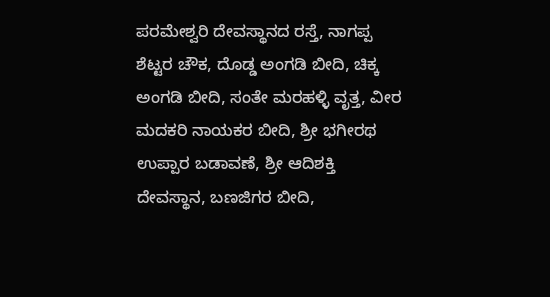ಪರಮೇಶ್ವರಿ ದೇವಸ್ಥಾನದ ರಸ್ತೆ, ನಾಗಪ್ಪ ಶೆಟ್ಟರ ಚೌಕ, ದೊಡ್ಡ ಅಂಗಡಿ ಬೀದಿ, ಚಿಕ್ಕ ಅಂಗಡಿ ಬೀದಿ, ಸಂತೇ ಮರಹಳ್ಳಿ ವೃತ್ತ, ವೀರ ಮದಕರಿ ನಾಯಕರ ಬೀದಿ, ಶ್ರೀ ಭಗೀರಥ ಉಪ್ಪಾರ ಬಡಾವಣೆ, ಶ್ರೀ ಆದಿಶಕ್ತಿ ದೇವಸ್ಥಾನ, ಬಣಜಿಗರ ಬೀದಿ,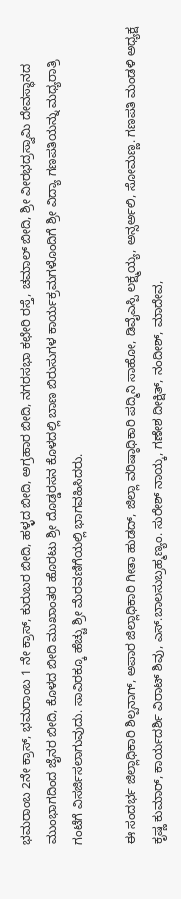ಭಮರಾಂಬ 2ನೇ ಕ್ರಾಸ್, ಭಮರಾಂಬ 1 ನೇ ಕ್ರಾಸ್, ಕುರುಬರ ಬೀದಿ, ಹಳ್ಳದ ಬೀದಿ, ಅಗ್ರಹಾರ ಬೀದಿ, ನಗರಸಭಾ ಕಛೇರಿ ರಸ್ತೆ, ಚಮಾಲ್ ಬೀದಿ, ಶ್ರೀ ವೀರಭದ್ರಸ್ವಾಮಿ ದೇವಸ್ಥಾನದ ಮುಂಭಾಗದಿಂದ ಜೈನರ ಬೀದಿ, ಕೊಳದ ಬೀದಿ ಮುಖಾಂತರ ಹೊರಟು ಶ್ರೀ ದೊಡ್ಡರಸನ ಕೊಳದಲ್ಲಿ ಬಾಣ ಬಿರುಸುಗಳ ಕಾರ್ಯಕ್ರಮಗಳೊಂದಿಗೆ ಶ್ರೀ ವಿದ್ಯಾ ಗಣಪತಿಯನ್ನು ಮಧ್ಯರಾತ್ರಿ ಗಂಟೆಗೆ ವಿಸರ್ಜಿಸಲಾಗುವುದು. ಸಾವಿರಕ್ಕೂ ಹೆಚ್ಚು ಶ್ರೀ ಮೆರವಣಿಗೆಯಲ್ಲಿ ಭಾಗವಹಿಸಿದರು.

ಈ ಸಂದರ್ಭ ಜಿಲ್ಲಾಧಿಕಾರಿ ಶಿಲ್ಪನಾಗ್, ಅಪಾರ ಜಿಲ್ಲಾಧಿಕಾರಿ ಗೀತಾ ಹುಡದ್, ಜಿಲ್ಲಾ ವರಿಷ್ಠಾಧಿಕಾರಿ ಪದ್ಮಿನಿ ಸಾಹೋ, ಡಿವೈಎಸ್ಪಿ ಲಕ್ಷ್ಮಯ್ಯ, ಅನ್ಸರ್ಅಲಿ, ಸೋಮಣ್ಣ. ಗಣಪತಿ ಮಂಡಳಿ ಅಧ್ಯಕ್ಷ ಕೃಷ್ಣ ಕುಮಾರ್, ಕಾರ್ಯದರ್ಶಿ ವಿರಾಟ್ ಶಿವು, ಎಸ್.ಬಾಲಸುಬ್ರಹ್ಮಣ್ಯಂ. ಸುರೇಶ್ ನಾಯ್ಕ, ಗಣೇಶ ದೀಕ್ಷಿತ್, ನಂದೀಶ್, ಮಾದೇವ,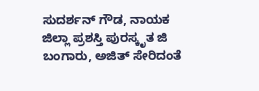ಸುದರ್ಶನ್ ಗೌಡ, ನಾಯಕ ಜಿಲ್ಲಾ ಪ್ರಶಸ್ತಿ ಪುರಸ್ಕೃತ ಜಿ ಬಂಗಾರು, ಅಜಿತ್ ಸೇರಿದಂತೆ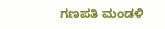ಗಣಪತಿ ಮಂಡಳಿ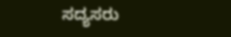ಸದ್ಯಸರು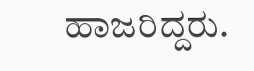ಹಾಜರಿದ್ದರು.